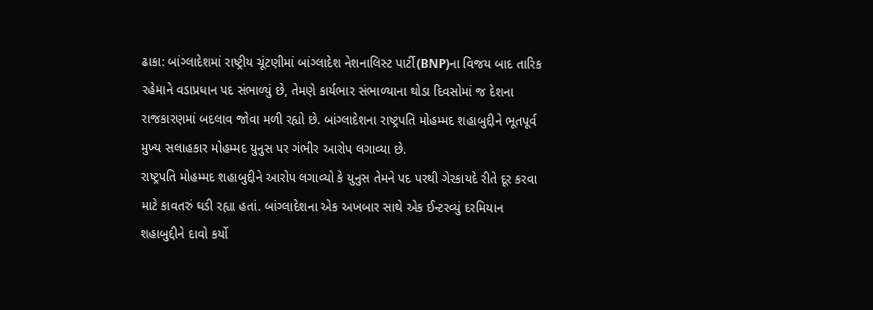ઢાકા: બાંગ્લાદેશમાં રાષ્ટ્રીય ચૂંટણીમાં બાંગ્લાદેશ નેશનાલિસ્ટ પાર્ટી(BNP)ના વિજય બાદ તારિક રહેમાને વડાપ્રધાન પદ સંભાળ્યું છે, તેમણે કાર્યભાર સંભાળ્યાના થોડા દિવસોમાં જ દેશના રાજકારણમાં બદલાવ જોવા મળી રહ્યો છે. બાંગ્લાદેશના રાષ્ટ્રપતિ મોહમ્મદ શહાબુદ્દીને ભૂતપૂર્વ મુખ્ય સલાહકાર મોહમ્મદ યુનુસ પર ગંભીર આરોપ લગાવ્યા છે.
રાષ્ટ્રપતિ મોહમ્મદ શહાબુદ્દીને આરોપ લગાવ્યો કે યુનુસ તેમને પદ પરથી ગેરકાયદે રીતે દૂર કરવા માટે કાવતરું ઘડી રહ્યા હતાં. બાંગ્લાદેશના એક અખબાર સાથે એક ઈન્ટરવ્યું દરમિયાન શહાબુદ્દીને દાવો કર્યો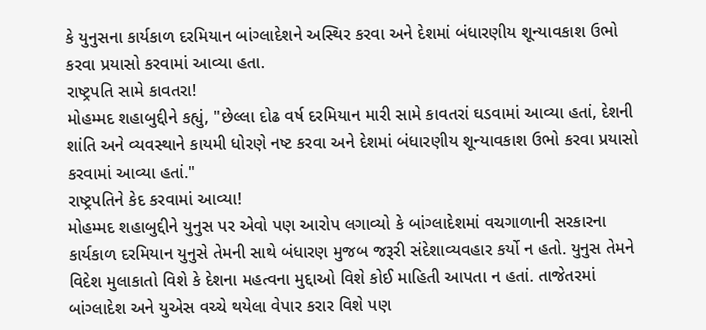કે યુનુસના કાર્યકાળ દરમિયાન બાંગ્લાદેશને અસ્થિર કરવા અને દેશમાં બંધારણીય શૂન્યાવકાશ ઉભો કરવા પ્રયાસો કરવામાં આવ્યા હતા.
રાષ્ટ્રપતિ સામે કાવતરા!
મોહમ્મદ શહાબુદ્દીને કહ્યું, "છેલ્લા દોઢ વર્ષ દરમિયાન મારી સામે કાવતરાં ઘડવામાં આવ્યા હતાં, દેશની શાંતિ અને વ્યવસ્થાને કાયમી ધોરણે નષ્ટ કરવા અને દેશમાં બંધારણીય શૂન્યાવકાશ ઉભો કરવા પ્રયાસો કરવામાં આવ્યા હતાં."
રાષ્ટ્રપતિને કેદ કરવામાં આવ્યા!
મોહમ્મદ શહાબુદ્દીને યુનુસ પર એવો પણ આરોપ લગાવ્યો કે બાંગ્લાદેશમાં વચગાળાની સરકારના કાર્યકાળ દરમિયાન યુનુસે તેમની સાથે બંધારણ મુજબ જરૂરી સંદેશાવ્યવહાર કર્યો ન હતો. યુનુસ તેમને વિદેશ મુલાકાતો વિશે કે દેશના મહત્વના મુદ્દાઓ વિશે કોઈ માહિતી આપતા ન હતાં. તાજેતરમાં બાંગ્લાદેશ અને યુએસ વચ્ચે થયેલા વેપાર કરાર વિશે પણ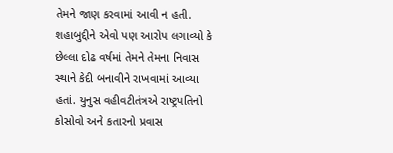તેમને જાણ કરવામાં આવી ન હતી.
શહાબુદ્દીને એવો પણ આરોપ લગાવ્યો કે છેલ્લા દોઢ વર્ષમાં તેમને તેમના નિવાસ સ્થાને કેદી બનાવીને રાખવામાં આવ્યા હતાં. યુનુસ વહીવટીતંત્રએ રાષ્ટ્રપતિનો કોસોવો અને કતારનો પ્રવાસ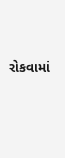રોકવામાં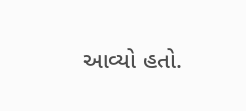આવ્યો હતો.